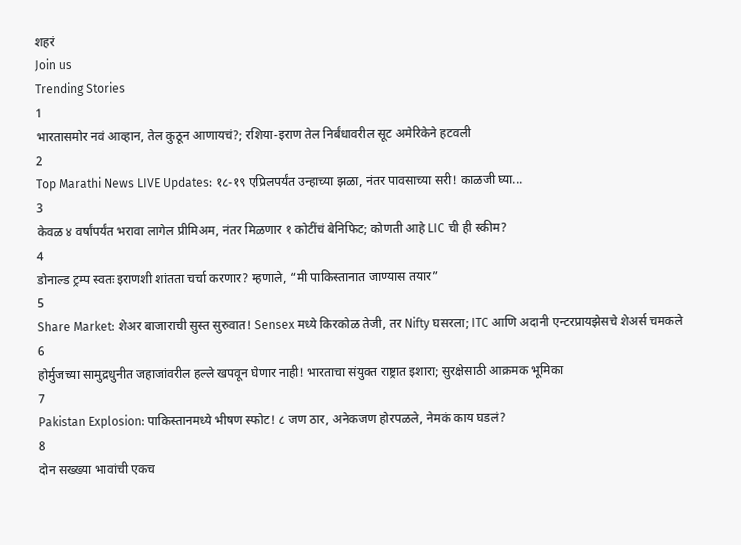शहरं
Join us
Trending Stories
1
भारतासमोर नवं आव्हान, तेल कुठून आणायचं?; रशिया-इराण तेल निर्बंधावरील सूट अमेरिकेने हटवली
2
Top Marathi News LIVE Updates: १८-१९ एप्रिलपर्यंत उन्हाच्या झळा, नंतर पावसाच्या सरी! काळजी घ्या...
3
केवळ ४ वर्षांपर्यंत भरावा लागेल प्रीमिअम, नंतर मिळणार १ कोटींचं बेनिफिट; कोणती आहे LIC ची ही स्कीम?
4
डोनाल्ड ट्रम्प स्वतः इराणशी शांतता चर्चा करणार? म्हणाले, “मी पाकिस्तानात जाण्यास तयार”
5
Share Market: शेअर बाजाराची सुस्त सुरुवात! Sensex मध्ये किरकोळ तेजी, तर Nifty घसरला; ITC आणि अदानी एन्टरप्रायझेसचे शेअर्स चमकले
6
होर्मुजच्या सामुद्रधुनीत जहाजांवरील हल्ले खपवून घेणार नाही! भारताचा संयुक्त राष्ट्रात इशारा; सुरक्षेसाठी आक्रमक भूमिका
7
Pakistan Explosion: पाकिस्तानमध्ये भीषण स्फोट! ८ जण ठार, अनेकजण होरपळले, नेमकं काय घडलं?
8
दोन सख्ख्या भावांची एकच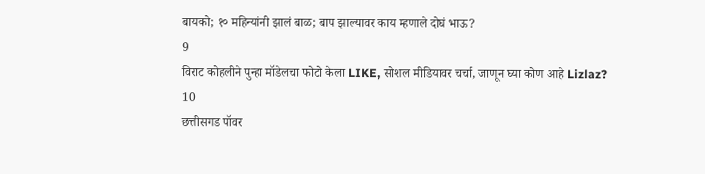बायको; १० महिन्यांनी झालं बाळ; बाप झाल्यावर काय म्हणाले दोघं भाऊ?
9
विराट कोहलीने पुन्हा मॉडेलचा फोटो केला LIKE, सोशल मीडियावर चर्चा, जाणून घ्या कोण आहे Lizlaz?
10
छत्तीसगड पॉवर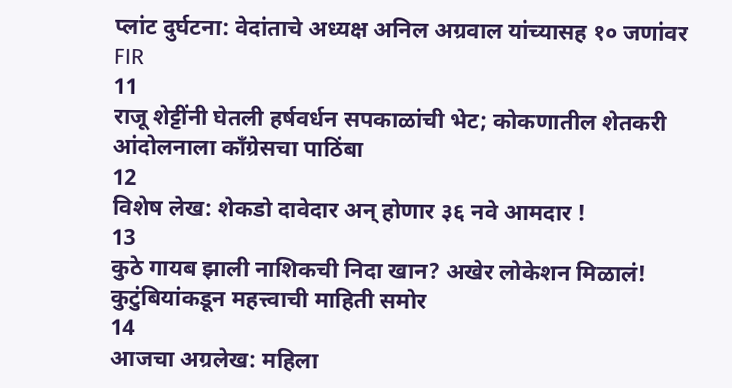प्लांट दुर्घटना: वेदांताचे अध्यक्ष अनिल अग्रवाल यांच्यासह १० जणांवर FIR
11
राजू शेट्टींनी घेतली हर्षवर्धन सपकाळांची भेट; कोकणातील शेतकरी आंदोलनाला काँग्रेसचा पाठिंबा
12
विशेष लेख: शेकडो दावेदार अन् होणार ३६ नवे आमदार !
13
कुठे गायब झाली नाशिकची निदा खान? अखेर लोकेशन मिळालं! कुटुंबियांकडून महत्त्वाची माहिती समोर
14
आजचा अग्रलेख: महिला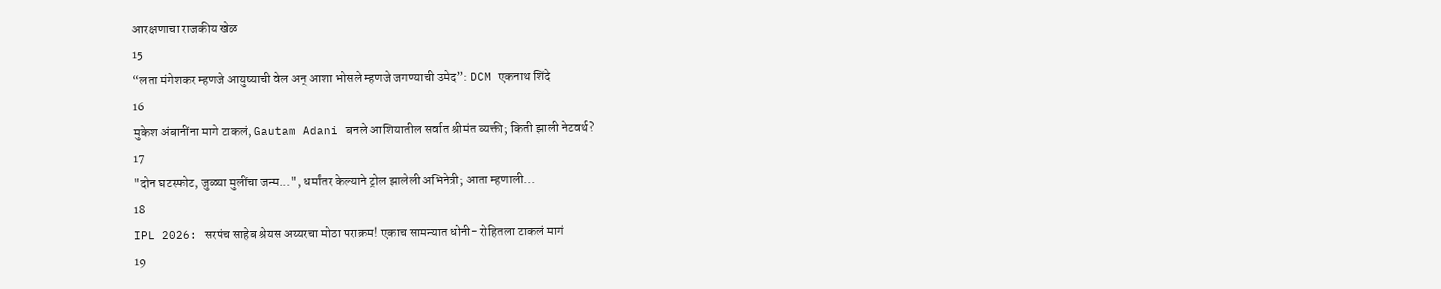आरक्षणाचा राजकीय खेळ
15
“लता मंगेशकर म्हणजे आयुष्याची वेल अन् आशा भोसले म्हणजे जगण्याची उमेद”: DCM एकनाथ शिंदे
16
मुकेश अंबानींना मागे टाकलं, Gautam Adani बनले आशियातील सर्वात श्रीमंत व्यक्ती; किती झाली नेटवर्थ?
17
"दोन घटस्फोट, जुळ्या मुलींचा जन्म...", धर्मांतर केल्याने ट्रोल झालेली अभिनेत्री; आता म्हणाली...
18
IPL 2026: सरपंच साहेब श्रेयस अय्यरचा मोठा पराक्रम! एकाच सामन्यात धोनी- रोहितला टाकलं मागं
19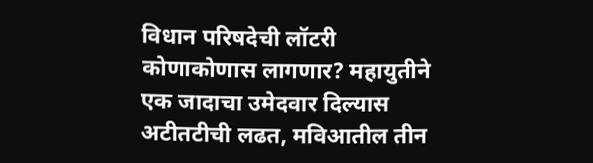विधान परिषदेची लॉटरी कोणाकोणास लागणार? महायुतीने एक जादाचा उमेदवार दिल्यास अटीतटीची लढत, मविआतील तीन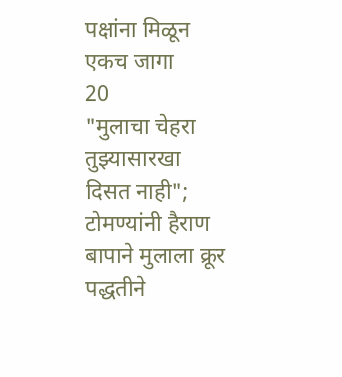पक्षांना मिळून एकच जागा
20
"मुलाचा चेहरा तुझ्यासारखा दिसत नाही"; टोमण्यांनी हैराण बापाने मुलाला क्रूर पद्धतीने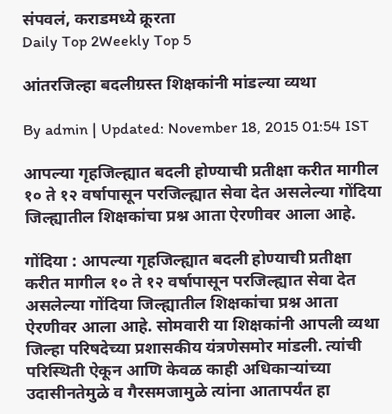संपवलं, कराडमध्ये क्रूरता
Daily Top 2Weekly Top 5

आंतरजिल्हा बदलीग्रस्त शिक्षकांनी मांडल्या व्यथा

By admin | Updated: November 18, 2015 01:54 IST

आपल्या गृहजिल्ह्यात बदली होण्याची प्रतीक्षा करीत मागील १० ते १२ वर्षापासून परजिल्ह्यात सेवा देत असलेल्या गोंदिया जिल्ह्यातील शिक्षकांचा प्रश्न आता ऐरणीवर आला आहे.

गोंदिया : आपल्या गृहजिल्ह्यात बदली होण्याची प्रतीक्षा करीत मागील १० ते १२ वर्षापासून परजिल्ह्यात सेवा देत असलेल्या गोंदिया जिल्ह्यातील शिक्षकांचा प्रश्न आता ऐरणीवर आला आहे. सोमवारी या शिक्षकांनी आपली व्यथा जिल्हा परिषदेच्या प्रशासकीय यंत्रणेसमोर मांडली. त्यांची परिस्थिती ऐकून आणि केवळ काही अधिकाऱ्यांच्या उदासीनतेमुळे व गैरसमजामुळे त्यांना आतापर्यंत हा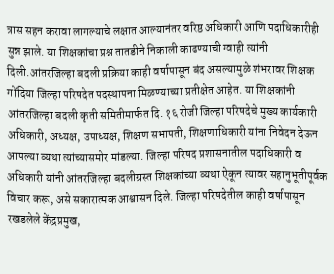त्रास सहन करावा लागल्याचे लक्षात आल्यानंतर वरिष्ठ अधिकारी आणि पदाधिकारीही सुन्न झाले. या शिक्षकांचा प्रश्न तातडीने निकाली काढण्याची ग्वाही त्यांनी दिली.आंतरजिल्हा बदली प्रक्रिया काही वर्षापासून बंद असल्यामुळे शंभरावर शिक्षक गोंदिया जिल्हा परिषदेत पदस्थापना मिळण्याच्या प्रतीक्षेत आहेत. या शिक्षकांनी आंतरजिल्हा बदली कृती समितीमार्फत दि. १६ रोजी जिल्हा परिषदेचे मुख्य कार्यकारी अधिकारी, अध्यक्ष, उपाध्यक्ष, शिक्षण सभापती, शिक्षणाधिकारी यांना निवेदन देऊन आपल्या व्यथा त्यांच्यासमोर मांडल्या. जिल्हा परिषद प्रशासनातील पदाधिकारी व अधिकारी यांनी आंतरजिल्हा बदलीग्रस्त शिक्षकांच्या व्यथा ऐकून त्यावर सहानुभूतीपूर्वक विचार करू, असे सकारात्मक आश्वासन दिले. जिल्हा परिषदेतील काही वर्षापासून रखडलेले केंद्रप्रमुख,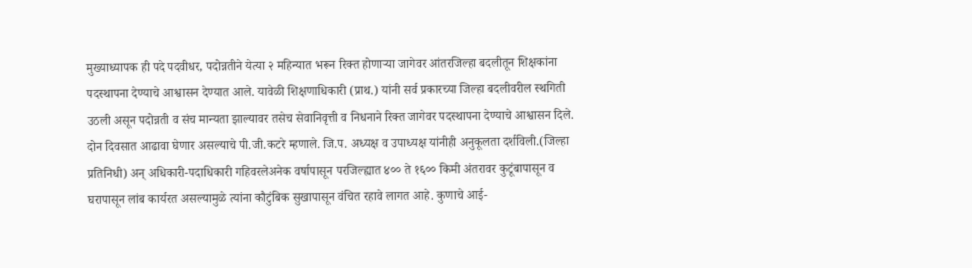मुख्याध्यापक ही पदे पदवीधर, पदोन्नतीने येत्या २ महिन्यात भरून रिक्त होणाऱ्या जागेवर आंतरजिल्हा बदलीतून शिक्षकांना पदस्थापना देण्याचे आश्वासन देण्यात आले. यावेळी शिक्षणाधिकारी (प्राथ.) यांनी सर्व प्रकारच्या जिल्हा बदलीवरील स्थगिती उठली असून पदोन्नती व संच मान्यता झाल्यावर तसेच सेवानिवृत्ती व निधनाने रिक्त जागेवर पदस्थापना देण्याचे आश्वासन दिले. दोन दिवसात आढावा घेणार असल्याचे पी.जी.कटरे म्हणाले. जि.प. अध्यक्ष व उपाध्यक्ष यांनीही अनुकूलता दर्शविली.(जिल्हा प्रतिनिधी) अन् अधिकारी-पदाधिकारी गहिवरलेअनेक वर्षापासून परजिल्ह्यात ४०० ते १६०० किमी अंतरावर कुटूंबापासून व घरापासून लांब कार्यरत असल्यामुळे त्यांना कौटुंबिक सुखापासून वंचित रहावे लागत आहे. कुणाचे आई-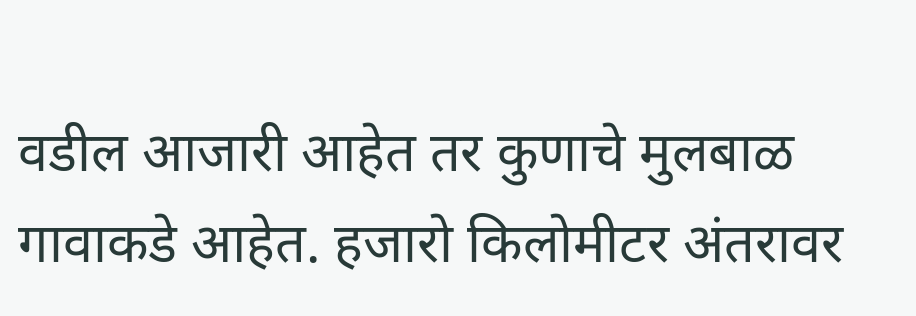वडील आजारी आहेत तर कुणाचे मुलबाळ गावाकडे आहेत. हजारो किलोमीटर अंतरावर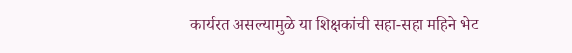कार्यरत असल्यामुळे या शिक्षकांची सहा-सहा महिने भेट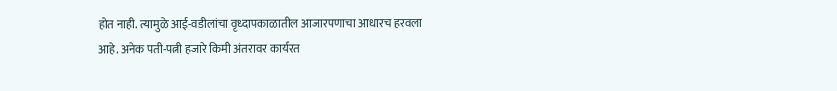होत नाही. त्यामुळे आई-वडीलांचा वृध्दापकाळातील आजारपणाचा आधारच हरवला आहे. अनेक पती-पत्नी हजारे किमी अंतरावर कार्यरत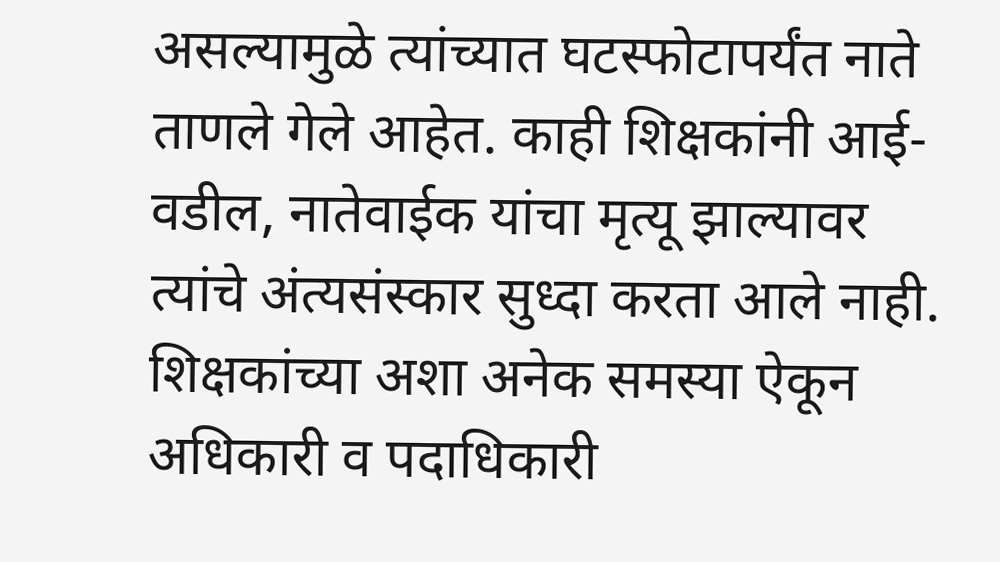असल्यामुळे त्यांच्यात घटस्फोटापर्यंत नाते ताणले गेले आहेत. काही शिक्षकांनी आई-वडील, नातेवाईक यांचा मृत्यू झाल्यावर त्यांचे अंत्यसंस्कार सुध्दा करता आले नाही. शिक्षकांच्या अशा अनेक समस्या ऐकून अधिकारी व पदाधिकारी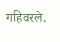गहिवरले.